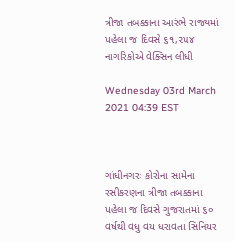ત્રીજા તબક્કાના આરંભે રાજ્યમાં પહેલા જ દિવસે ૬૧,૨૫૪ નાગરિકોએ વેક્સિન લીધી

Wednesday 03rd March 2021 04:39 EST



ગાંધીનગરઃ કોરોના સામેના રસીકરણના ત્રીજા તબક્કાના પહેલા જ દિવસે ગુજરાતમાં ૬૦ વર્ષથી વધુ વય ધરાવતા સિનિયર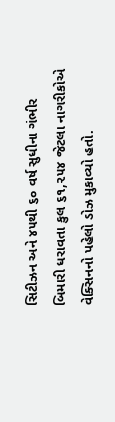સિટીઝન અને ૪૫થી ૬૦ વર્ષ સુધીના ગંભીર બિમારી ધરાવતા કુલ ૬૧,૨૫૪ જેટલા નાગરીકોએ વેક્સિનનો પહેલો ડોઝ મુકાવ્યો હતો.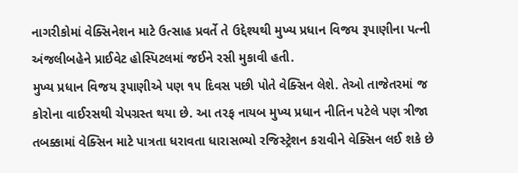નાગરીકોમાં વેક્સિનેશન માટે ઉત્સાહ પ્રવર્તે તે ઉદ્દેશ્યથી મુખ્ય પ્રધાન વિજય રૂપાણીના પત્ની અંજલીબહેને પ્રાઈવેટ હોસ્પિટલમાં જઈને રસી મુકાવી હતી.
મુખ્ય પ્રધાન વિજય રૂપાણીએ પણ ૧૫ દિવસ પછી પોતે વેક્સિન લેશે. તેઓ તાજેતરમાં જ કોરોના વાઈરસથી ચેપગ્રસ્ત થયા છે. આ તરફ નાયબ મુખ્ય પ્રધાન નીતિન પટેલે પણ ત્રીજા તબક્કામાં વેક્સિન માટે પાત્રતા ધરાવતા ધારાસભ્યો રજિસ્ટ્રેશન કરાવીને વેક્સિન લઈ શકે છે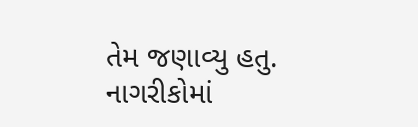તેમ જણાવ્યુ હતુ. નાગરીકોમાં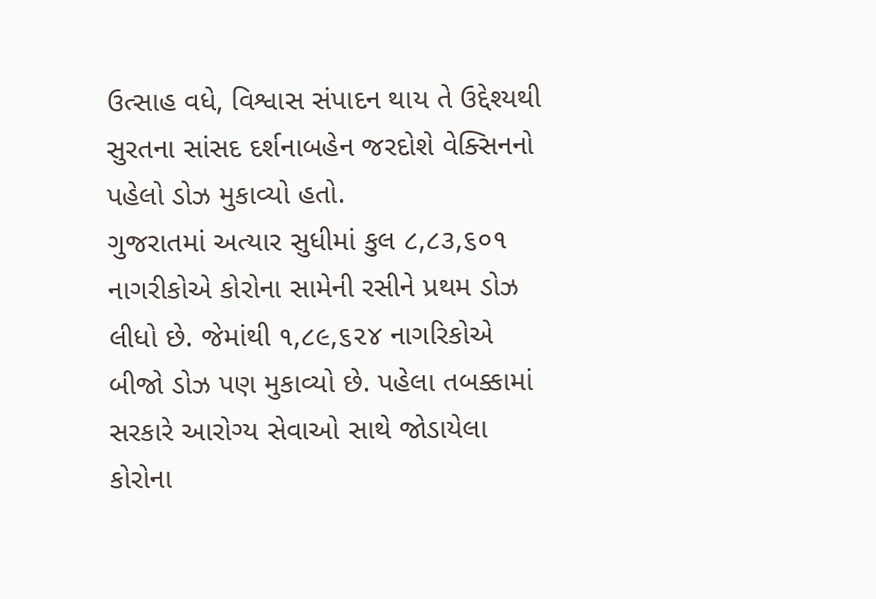ઉત્સાહ વધે, વિશ્વાસ સંપાદન થાય તે ઉદ્દેશ્યથી સુરતના સાંસદ દર્શનાબહેન જરદોશે વેક્સિનનો પહેલો ડોઝ મુકાવ્યો હતો.
ગુજરાતમાં અત્યાર સુધીમાં કુલ ૮,૮૩,૬૦૧ નાગરીકોએ કોરોના સામેની રસીને પ્રથમ ડોઝ લીધો છે. જેમાંથી ૧,૮૯,૬૨૪ નાગરિકોએ બીજો ડોઝ પણ મુકાવ્યો છે. પહેલા તબક્કામાં સરકારે આરોગ્ય સેવાઓ સાથે જોડાયેલા કોરોના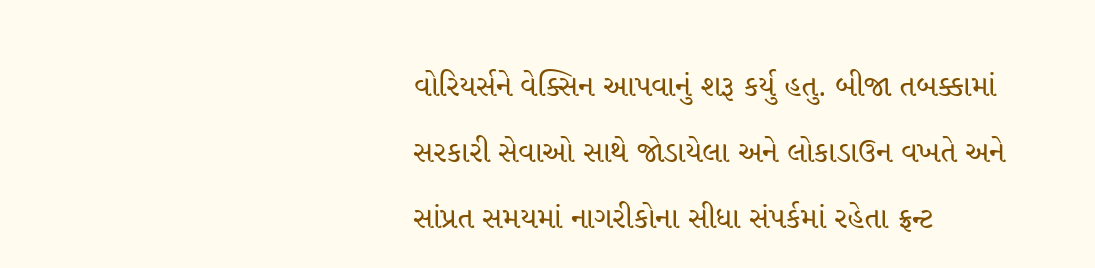વોરિયર્સને વેક્સિન આપવાનું શરૂ કર્યુ હતુ. બીજા તબક્કામાં સરકારી સેવાઓ સાથે જોડાયેલા અને લોકાડાઉન વખતે અને સાંપ્રત સમયમાં નાગરીકોના સીધા સંપર્કમાં રહેતા ફ્રન્ટ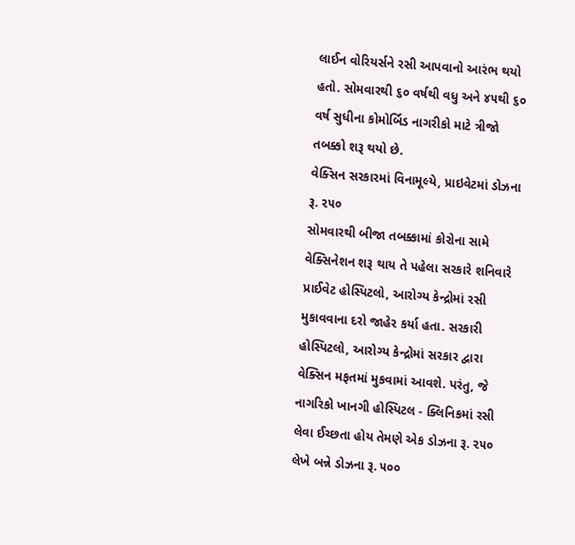લાઈન વોરિયર્સને રસી આપવાનો આરંભ થયો હતો. સોમવારથી ૬૦ વર્ષથી વધુ અને ૪૫થી ૬૦ વર્ષ સુધીના કોમોર્બિડ નાગરીકો માટે ત્રીજો તબક્કો શરૂ થયો છે.
વેક્સિન સરકારમાં વિનામૂલ્યે, પ્રાઇવેટમાં ડોઝના રૂ. ૨૫૦
સોમવારથી બીજા તબક્કામાં કોરોના સામે વેક્સિનેશન શરૂ થાય તે પહેલા સરકારે શનિવારે પ્રાઈવેટ હોસ્પિટલો, આરોગ્ય કેન્દ્રોમાં રસી મુકાવવાના દરો જાહેર કર્યા હતા. સરકારી હોસ્પિટલો, આરોગ્ય કેન્દ્રોમાં સરકાર દ્વારા વેક્સિન મફતમાં મુકવામાં આવશે. પરંતુ, જે નાગરિકો ખાનગી હોસ્પિટલ - ક્લિનિકમાં રસી લેવા ઈચ્છતા હોય તેમણે એક ડોઝના રૂ. ૨૫૦ લેખે બન્ને ડોઝના રૂ. ૫૦૦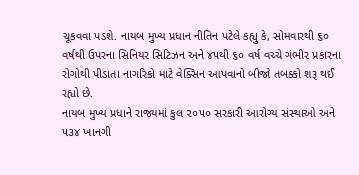ચૂકવવા પડશે. નાયબ મુખ્ય પ્રધાન નીતિન પટેલે કહ્યુ કે, સોમવારથી ૬૦ વર્ષથી ઉપરના સિનિયર સિટિઝન અને ૪૫થી ૬૦ વર્ષ વચ્ચે ગંભીર પ્રકારના રોગોથી પીડાતા નાગરિકો માટે વેક્સિન આપવાનો બીજો તબક્કો શરૂ થઈ રહ્યો છે.
નાયબ મુખ્ય પ્રધાને રાજ્યમાં કુલ ૨૦૫૦ સરકારી આરોગ્ય સંસ્થાઓ અને ૫૩૪ ખાનગી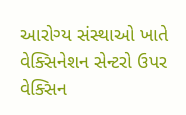આરોગ્ય સંસ્થાઓ ખાતે વેક્સિનેશન સેન્ટરો ઉપર વેક્સિન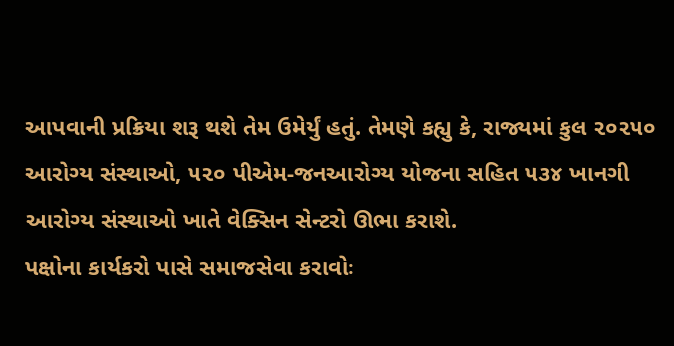આપવાની પ્રક્રિયા શરૂ થશે તેમ ઉમેર્યું હતું. તેમણે કહ્યુ કે, રાજ્યમાં કુલ ૨૦૨૫૦ આરોગ્ય સંસ્થાઓ, ૫૨૦ પીએમ-જનઆરોગ્ય યોજના સહિત ૫૩૪ ખાનગી આરોગ્ય સંસ્થાઓ ખાતે વેક્સિન સેન્ટરો ઊભા કરાશે.
પક્ષોના કાર્યકરો પાસે સમાજસેવા કરાવોઃ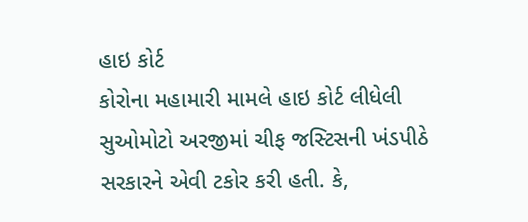હાઇ કોર્ટ
કોરોના મહામારી મામલે હાઇ કોર્ટ લીધેલી સુઓમોટો અરજીમાં ચીફ જસ્ટિસની ખંડપીઠે સરકારને એવી ટકોર કરી હતી. કે,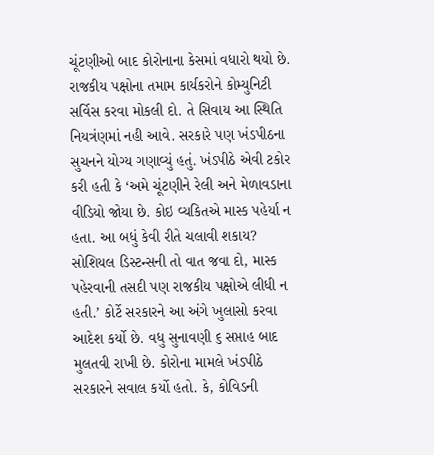ચૂંટણીઓ બાદ કોરોનાના કેસમાં વધારો થયો છે. રાજકીય પક્ષોના તમામ કાર્યકરોને કોમ્યુનિટી સર્વિસ કરવા મોકલી દો. તે સિવાય આ સ્થિતિ નિયત્રંણમાં નહી આવે. સરકારે પણ ખંડપીઠના સુચનને યોગ્ય ગણાવ્યું હતું. ખંડપીઠે એવી ટકોર કરી હતી કે ‘અમે ચૂંટણીને રેલી અને મેળાવડાના વીડિયો જોયા છે. કોઇ વ્યકિતએ માસ્ક પહેર્યા ન હતા. આ બધું કેવી રીતે ચલાવી શકાય? સોશિયલ ડિસ્ટન્સની તો વાત જવા દો, માસ્ક પહેરવાની તસદી પણ રાજકીય પક્ષોએ લીધી ન હતી.’ કોર્ટે સરકારને આ અંગે ખુલાસો કરવા આદેશ કર્યો છે. વધુ સુનાવણી ૬ સપ્તાહ બાદ મુલતવી રાખી છે. કોરોના મામલે ખંડપીઠે સરકારને સવાલ કર્યો હતો. કે, કોવિડની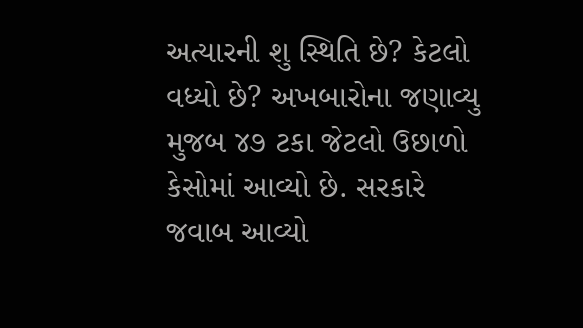અત્યારની શુ સ્થિતિ છે? કેટલો વધ્યો છે? અખબારોના જણાવ્યુ મુજબ ૪૭ ટકા જેટલો ઉછાળો કેસોમાં આવ્યો છે. સરકારે જવાબ આવ્યો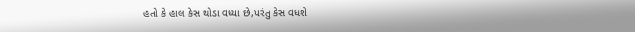હતો કે હાલ કેસ થોડા વધ્યા છે,પરંતુ કેસ વધશે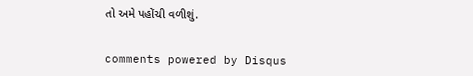તો અમે પહોંચી વળીશું.


comments powered by Disqus